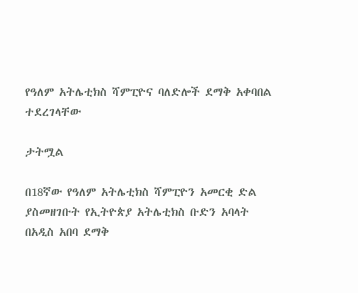የዓለም አትሌቲክስ ሻምፒዮና ባለድሎች ደማቅ አቀባበል ተደረገላቸው

ታትሟል

በ18ኛው የዓለም አትሌቲክስ ሻምፒዮን አመርቂ ድል ያስመዘገቡት የኢትዮጵያ አትሌቲክስ ቡድን አባላት በአዲስ አበባ ደማቅ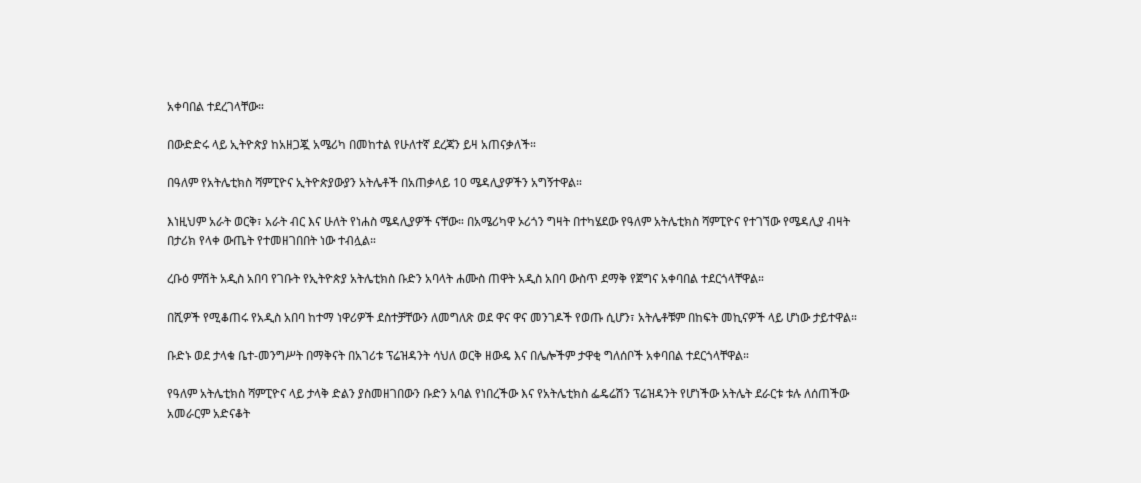አቀባበል ተደረገላቸው።

በውድድሩ ላይ ኢትዮጵያ ከአዘጋጇ አሜሪካ በመከተል የሁለተኛ ደረጃን ይዛ አጠናቃለች።

በዓለም የአትሌቲክስ ሻምፒዮና ኢትዮጵያውያን አትሌቶች በአጠቃላይ 10 ሜዳሊያዎችን አግኝተዋል።

እነዚህም አራት ወርቅ፣ አራት ብር እና ሁለት የነሐስ ሜዳሊያዎች ናቸው። በአሜሪካዋ ኦሪጎን ግዛት በተካሄደው የዓለም አትሌቲክስ ሻምፒዮና የተገኘው የሜዳሊያ ብዛት በታሪክ የላቀ ውጤት የተመዘገበበት ነው ተብሏል።

ረቡዕ ምሽት አዲስ አበባ የገቡት የኢትዮጵያ አትሌቲክስ ቡድን አባላት ሐሙስ ጠዋት አዲስ አበባ ውስጥ ደማቅ የጀግና አቀባበል ተደርጎላቸዋል።

በሺዎች የሚቆጠሩ የአዲስ አበባ ከተማ ነዋሪዎች ደስተቻቸውን ለመግለጽ ወደ ዋና ዋና መንገዶች የወጡ ሲሆን፣ አትሌቶቹም በከፍት መኪናዎች ላይ ሆነው ታይተዋል።

ቡድኑ ወደ ታላቁ ቤተ-መንግሥት በማቅናት በአገሪቱ ፕሬዝዳንት ሳህለ ወርቅ ዘውዴ እና በሌሎችም ታዋቂ ግለሰቦች አቀባበል ተደርጎላቸዋል።

የዓለም አትሌቲክስ ሻምፒዮና ላይ ታላቅ ድልን ያስመዘገበውን ቡድን አባል የነበረችው እና የአትሌቲክስ ፌዴሬሽን ፕሬዝዳንት የሆነችው አትሌት ደራርቱ ቱሉ ለሰጠችው አመራርም አድናቆት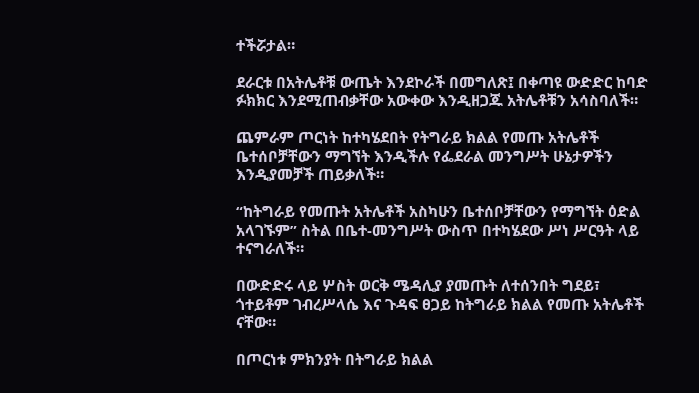ተችሯታል።

ደራርቱ በአትሌቶቹ ውጤት እንደኮራች በመግለጽ፤ በቀጣዩ ውድድር ከባድ ፉክክር እንደሚጠብቃቸው አውቀው እንዲዘጋጁ አትሌቶቹን አሳስባለች።

ጨምራም ጦርነት ከተካሄደበት የትግራይ ክልል የመጡ አትሌቶች ቤተሰቦቻቸውን ማግኘት እንዲችሉ የፌደራል መንግሥት ሁኔታዎችን እንዲያመቻች ጠይቃለች።

“ከትግራይ የመጡት አትሌቶች አስካሁን ቤተሰቦቻቸውን የማግኘት ዕድል አላገኙም” ስትል በቤተ-መንግሥት ውስጥ በተካሄደው ሥነ ሥርዓት ላይ ተናግራለች።

በውድድሩ ላይ ሦስት ወርቅ ሜዳሊያ ያመጡት ለተሰንበት ግደይ፣ ጎተይቶም ገብረሥላሴ እና ጉዳፍ ፀጋይ ከትግራይ ክልል የመጡ አትሌቶች ናቸው።

በጦርነቱ ምክንያት በትግራይ ክልል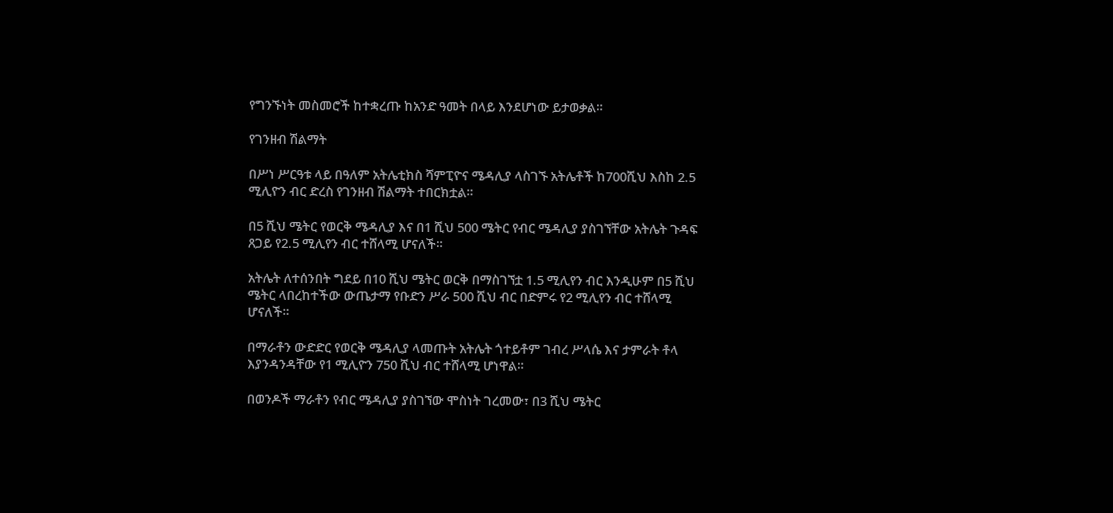የግንኙነት መስመሮች ከተቋረጡ ከአንድ ዓመት በላይ እንደሆነው ይታወቃል።

የገንዘብ ሽልማት

በሥነ ሥርዓቱ ላይ በዓለም አትሌቲክስ ሻምፒዮና ሜዳሊያ ላስገኙ አትሌቶች ከ700ሺህ እስከ 2.5 ሚሊዮን ብር ድረስ የገንዘብ ሽልማት ተበርክቷል።

በ5 ሺህ ሜትር የወርቅ ሜዳሊያ እና በ1 ሺህ 500 ሜትር የብር ሜዳሊያ ያስገኘቸው አትሌት ጉዳፍ ጸጋይ የ2.5 ሚሊየን ብር ተሸላሚ ሆናለች።

አትሌት ለተሰንበት ግደይ በ10 ሺህ ሜትር ወርቅ በማስገኘቷ 1.5 ሚሊየን ብር እንዲሁም በ5 ሺህ ሜትር ላበረከተችው ውጤታማ የቡድን ሥራ 500 ሺህ ብር በድምሩ የ2 ሚሊየን ብር ተሸላሚ ሆናለች።

በማራቶን ውድድር የወርቅ ሜዳሊያ ላመጡት አትሌት ጎተይቶም ገብረ ሥላሴ እና ታምራት ቶላ እያንዳንዳቸው የ1 ሚሊዮን 750 ሺህ ብር ተሸላሚ ሆነዋል።

በወንዶች ማራቶን የብር ሜዳሊያ ያስገኘው ሞስነት ገረመው፣ በ3 ሺህ ሜትር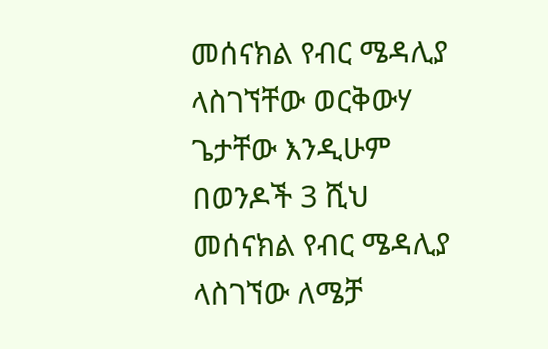መሰናክል የብር ሜዳሊያ ላስገኘቸው ወርቅውሃ ጌታቸው እንዲሁም በወንዶች 3 ሺህ መሰናክል የብር ሜዳሊያ ላስገኘው ለሜቻ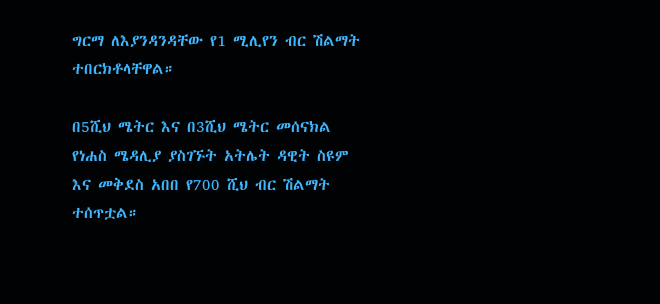ግርማ ለእያንዳንዳቸው የ1 ሚሊየን ብር ሽልማት ተበርክቶላቸዋል።

በ5ሺህ ሜትር እና በ3ሺህ ሜትር መሰናክል የነሐስ ሜዳሊያ ያስገኙት አትሌት ዳዊት ስዩም እና መቅደስ አበበ የ700 ሺህ ብር ሽልማት ተሰጥቷል።